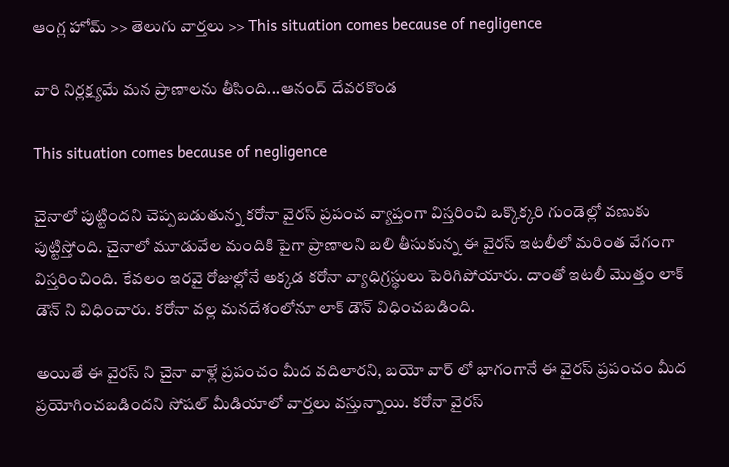ఆంగ్ల హోమ్ >> తెలుగు వార్తలు >> This situation comes because of negligence

వారి నిర్లక్ష్యమే మన ప్రాణాలను తీసింది...ఆనంద్ దేవరకొండ

This situation comes because of negligence

చైనాలో పుట్టిందని చెప్పబడుతున్న కరోనా వైరస్ ప్రపంచ వ్యాప్తంగా విస్తరించి ఒక్కొక్కరి గుండెల్లో వణుకు పుట్టిస్తోంది. చైనాలో మూడువేల మందికి పైగా ప్రాణాలని బలి తీసుకున్న ఈ వైరస్ ఇటలీలో మరింత వేగంగా విస్తరించింది. కేవలం ఇరవై రోజుల్లోనే అక్కడ కరోనా వ్యాధిగ్రస్థులు పెరిగిపోయారు. దాంతో ఇటలీ మొత్తం లాక్ డౌన్ ని విధించారు. కరోనా వల్ల మనదేశంలోనూ లాక్ డౌన్ విధించబడింది.

అయితే ఈ వైరస్ ని చైనా వాళ్లే ప్రపంచం మీద వదిలారని, బయో వార్ లో భాగంగానే ఈ వైరస్ ప్రపంచం మీద ప్రయోగించబడిందని సోషల్ మీడియాలో వార్తలు వస్తున్నాయి. కరోనా వైరస్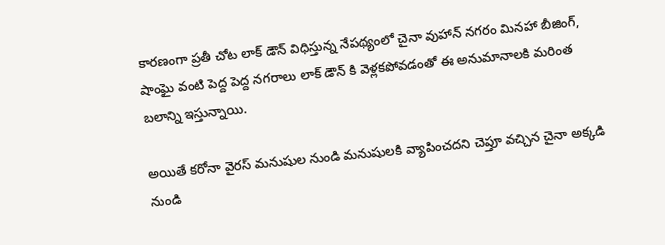కారణంగా ప్రతీ చోట లాక్ డౌన్ విధిస్తున్న నేపథ్యంలో చైనా వుహాన్ నగరం మినహా బీజింగ్, షాంఘై వంటి పెద్ద పెద్ద నగరాలు లాక్ డౌన్ కి వెళ్లకపోవడంతో ఈ అనుమానాలకి మరింత బలాన్ని ఇస్తున్నాయి.

అయితే కరోనా వైరస్ మనుషుల నుండి మనుషులకి వ్యాపించదని చెప్తూ వచ్చిన చైనా అక్కడి నుండి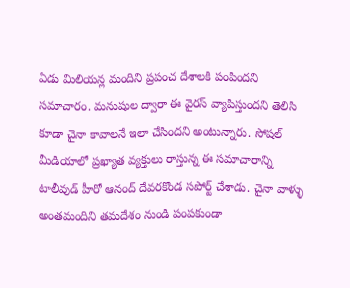ఏడు మిలియన్ల మందిని ప్రపంచ దేశాలకి పంపిందని సమాచారం. మనుషుల ద్వారా ఈ వైరస్ వ్యాపిస్తుందని తెలిసి కూడా చైనా కావాలనే ఇలా చేసిందని అంటున్నారు. సోషల్ మీడియాలో ప్రఖ్యాత వ్యక్తులు రాస్తున్న ఈ సమాచారాన్ని టాలీవుడ్ హీరో ఆనంద్ దేవరకొండ సపోర్ట్ చేశాడు. చైనా వాళ్ళు అంతమందిని తమదేశం నుండి పంపకుండా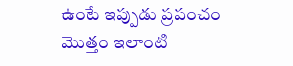ఉంటే ఇప్పుడు ప్రపంచం మొత్తం ఇలాంటి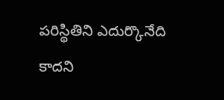పరిస్థితిని ఎదుర్కొనేది కాదని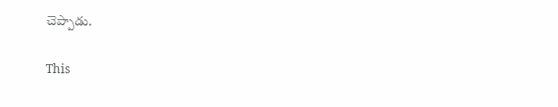చెప్పాడు.

This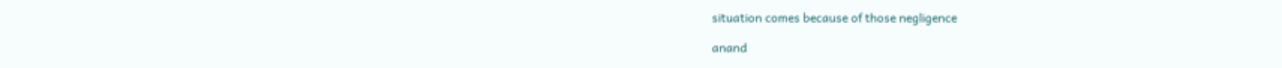situation comes because of those negligence

anand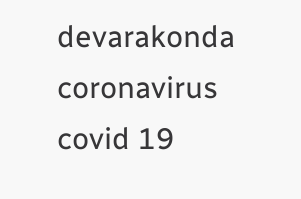devarakonda
coronavirus
covid 19